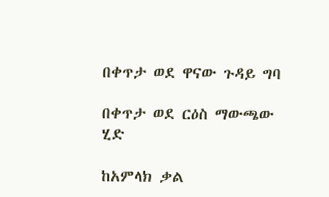በቀጥታ ወደ ዋናው ጉዳይ ግባ

በቀጥታ ወደ ርዕስ ማውጫው ሂድ

ከአምላክ ቃል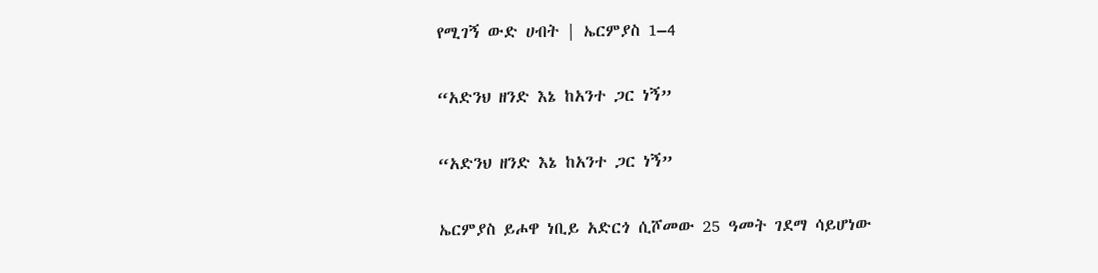የሚገኝ ውድ ሀብት | ኤርምያስ 1–4

“አድንህ ዘንድ እኔ ከአንተ ጋር ነኝ”

“አድንህ ዘንድ እኔ ከአንተ ጋር ነኝ”

ኤርምያስ ይሖዋ ነቢይ አድርጎ ሲሾመው 25 ዓመት ገደማ ሳይሆነው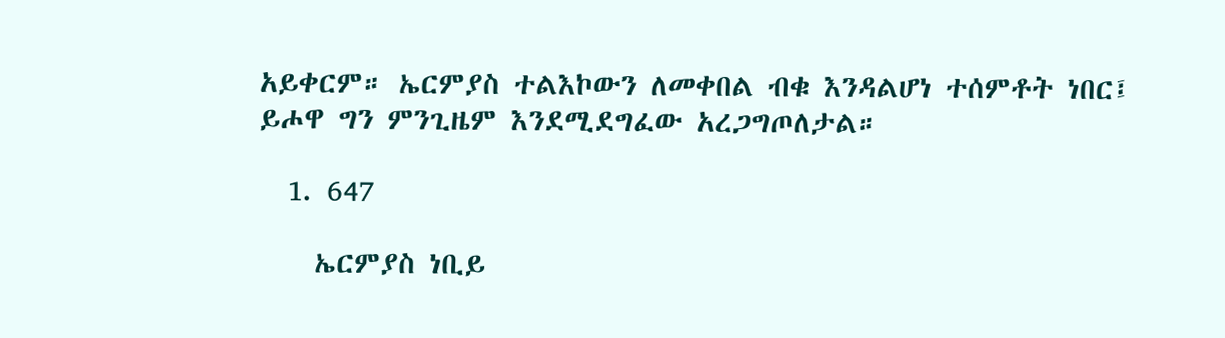አይቀርም። ኤርምያስ ተልእኮውን ለመቀበል ብቁ እንዳልሆነ ተሰምቶት ነበር፤ ይሖዋ ግን ምንጊዜም እንደሚደግፈው አረጋግጦለታል።

  1. 647

    ኤርምያስ ነቢይ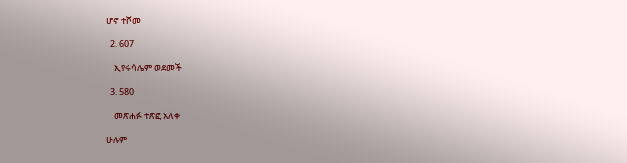ሆኖ ተሾመ

  2. 607

    ኢየሩሳሌም ወደመች

  3. 580

    መጽሐፉ ተጽፎ አለቀ

ሁሉም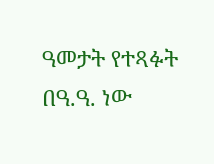ዓመታት የተጻፉት በዓ.ዓ. ነው